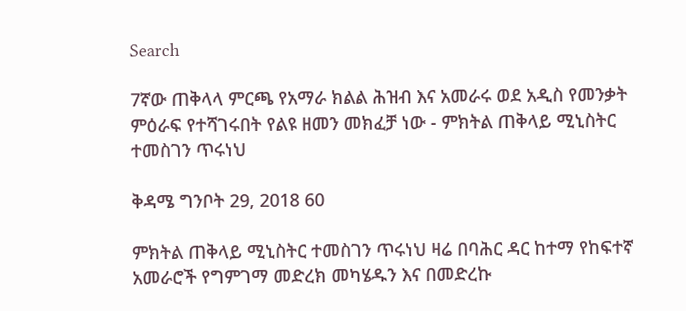Search

7ኛው ጠቅላላ ምርጫ የአማራ ክልል ሕዝብ እና አመራሩ ወደ አዲስ የመንቃት ምዕራፍ የተሻገሩበት የልዩ ዘመን መክፈቻ ነው - ምክትል ጠቅላይ ሚኒስትር ተመስገን ጥሩነህ

ቅዳሜ ግንቦት 29, 2018 60

ምክትል ጠቅላይ ሚኒስትር ተመስገን ጥሩነህ ዛሬ በባሕር ዳር ከተማ የከፍተኛ አመራሮች የግምገማ መድረክ መካሄዱን እና በመድረኩ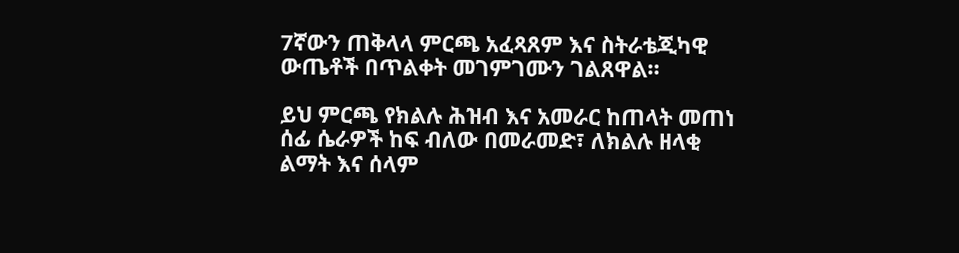7ኛውን ጠቅላላ ምርጫ አፈጻጸም እና ስትራቴጂካዊ ውጤቶች በጥልቀት መገምገሙን ገልጸዋል።

ይህ ምርጫ የክልሉ ሕዝብ እና አመራር ከጠላት መጠነ ሰፊ ሴራዎች ከፍ ብለው በመራመድ፣ ለክልሉ ዘላቂ ልማት እና ሰላም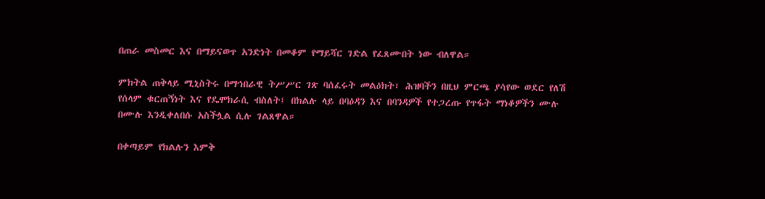በጠራ መስመር እና በማይናወጥ አንድነት በመቆም የማይሻር ገድል የፈጸሙበት ነው ብለዋል።

ምክትል ጠቅላይ ሚኒስትሩ በማኅበራዊ ትሥሥር ገጽ ባሰፈሩት መልዕክት፣ ሕዝባችን በዚህ ምርጫ ያሳየው ወደር የለሽ የሰላም ቁርጠኝነት እና የዴሞክራሲ ብስለት፤ በክልሉ ላይ በባዕዳን እና በባንዳዎች የተጋረጡ የጥፋት ማነቆዎችን ሙሉ በሙሉ እንዲቀለበሱ አስችሏል ሲሉ ገልጸዋል።

በቀጣይም የክልሉን እምቅ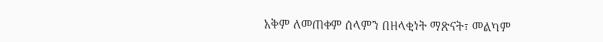አቅም ለመጠቀም ሰላምን በዘላቂነት ማጽናት፣ መልካም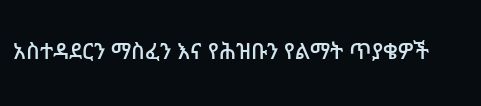አስተዳደርን ማስፈን እና የሕዝቡን የልማት ጥያቄዎች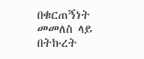በቁርጠኝነት መመለስ ላይ በትኩረት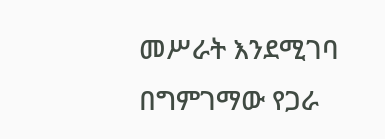መሥራት እንደሚገባ በግምገማው የጋራ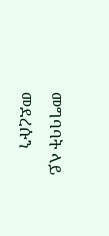መግባባት ላይ መደረሱን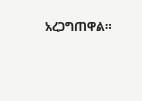አረጋግጠዋል።